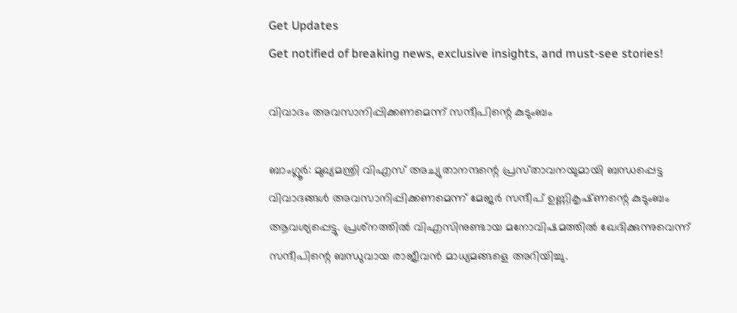Get Updates
Get notified of breaking news, exclusive insights, and must-see stories!

വിവാദം അവസാനിപ്പിക്കണമെന്ന്‌ സന്ദീപിന്റെ കുടുംബം

ബാംഗ്ലൂര്‍: മുഖ്യമന്ത്രി വിഎസ്‌ അച്യുതാനന്ദന്റെ പ്രസ്‌താവനയുമായി ബന്ധപ്പെട്ട വിവാദങ്ങള്‍ അവസാനിപ്പിക്കണമെന്ന്‌ മേജര്‍ സന്ദീപ്‌ ഉണ്ണികൃഷ്‌ണന്റെ കുടുംബം ആവശ്യപ്പെട്ടു. പ്രശ്‌നത്തില്‍ വിഎസിനുണ്ടായ മനോവിഷമത്തില്‍ ഖേദിക്കുന്നുവെന്ന്‌ സന്ദീപിന്റെ ബന്ധുവായ രാജീവന്‍ മാധ്യമങ്ങളെ അറിയിച്ചു.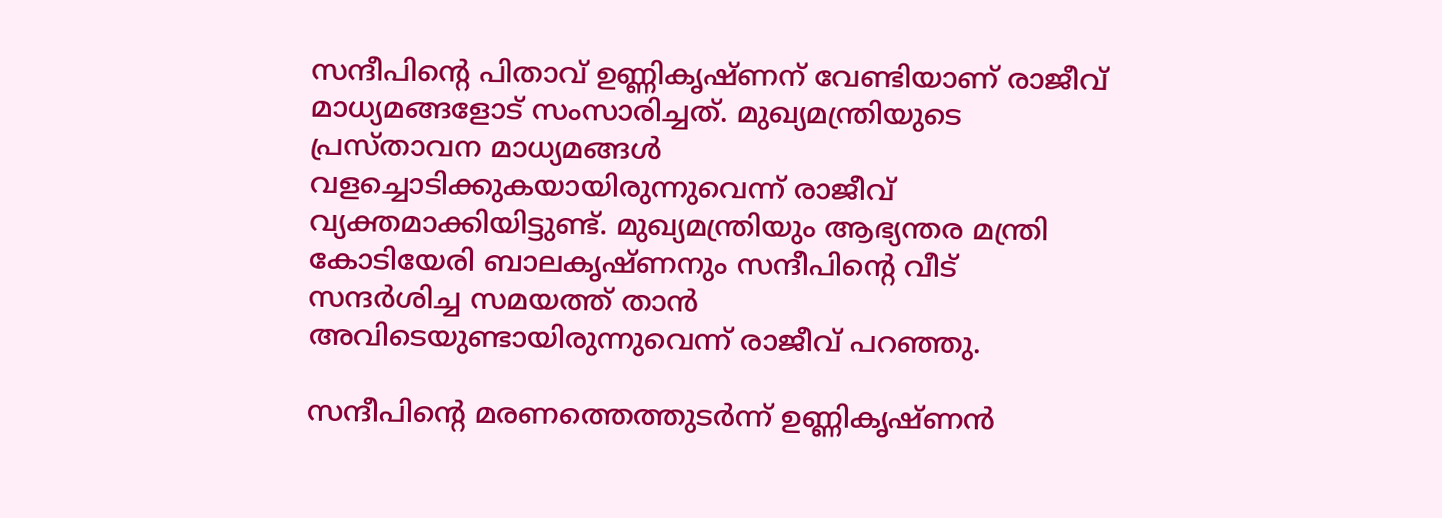സന്ദീപിന്റെ പിതാവ്‌ ഉണ്ണികൃഷ്‌ണന്‌ വേണ്ടിയാണ്‌ രാജീവ്‌ മാധ്യമങ്ങളോട്‌ സംസാരിച്ചത്‌. മുഖ്യമന്ത്രിയുടെ പ്രസ്‌താവന മാധ്യമങ്ങള്‍ വളച്ചൊടിക്കുകയായിരുന്നുവെന്ന്‌ രാജീവ്‌ വ്യക്തമാക്കിയിട്ടുണ്ട്‌. മുഖ്യമന്ത്രിയും ആഭ്യന്തര മന്ത്രി കോടിയേരി ബാലകൃഷ്‌ണനും സന്ദീപിന്റെ വീട്‌ സന്ദര്‍ശിച്ച സമയത്ത്‌ താന്‍ അവിടെയുണ്ടായിരുന്നുവെന്ന്‌ രാജീവ്‌ പറഞ്ഞു.

സന്ദീപിന്റെ മരണത്തെത്തുടര്‍ന്ന്‌ ഉണ്ണികൃഷ്‌ണന്‍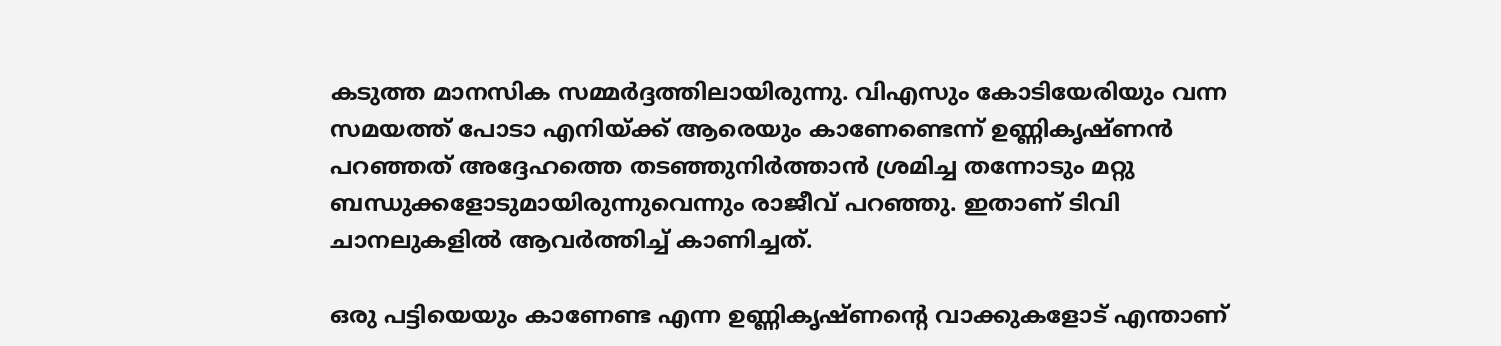കടുത്ത മാനസിക സമ്മര്‍ദ്ദത്തിലായിരുന്നു. വിഎസും കോടിയേരിയും വന്ന സമയത്ത്‌ പോടാ എനിയ്‌ക്ക്‌ ആരെയും കാണേണ്ടെന്ന് ഉണ്ണികൃഷ്‌ണന്‍ പറഞ്ഞത്‌ അദ്ദേഹത്തെ തടഞ്ഞുനിര്‍ത്താന്‍ ശ്രമിച്ച തന്നോടും മറ്റു ബന്ധുക്കളോടുമായിരുന്നുവെന്നും രാജീവ്‌ പറഞ്ഞു. ഇതാണ്‌ ടിവി ചാനലുകളില്‍ ആവര്‍ത്തിച്ച്‌ കാണിച്ചത്‌.

ഒരു പട്ടിയെയും കാണേണ്ട എന്ന ഉണ്ണികൃഷ്‌ണന്റെ വാക്കുകളോട്‌ എന്താണ്‌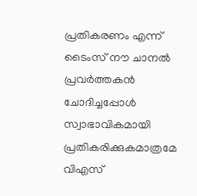പ്രതികരണം എന്ന്‌ ടൈംസ്‌ നൗ ചാനല്‍ പ്രവര്‍ത്തകന്‍ ചോദിച്ചപ്പോള്‍ സ്വാഭാവികമായി പ്രതികരിക്കുകമാത്രമേ വിഎസ്‌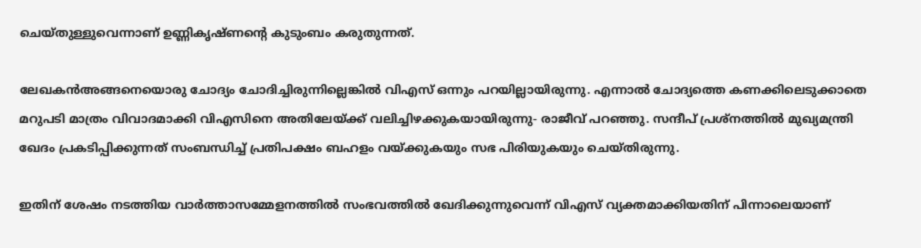ചെയ്‌തുള്ളുവെന്നാണ്‌ ഉണ്ണികൃഷ്‌ണന്റെ കുടുംബം കരുതുന്നത്‌.

ലേഖകന്‍അങ്ങനെയൊരു ചോദ്യം ചോദിച്ചിരുന്നില്ലെങ്കില്‍ വിഎസ്‌ ഒന്നും പറയില്ലായിരുന്നു. എന്നാല്‍ ചോദ്യത്തെ കണക്കിലെടുക്കാതെ മറുപടി മാത്രം വിവാദമാക്കി വിഎസിനെ അതിലേയ്‌ക്ക്‌ വലിച്ചിഴക്കുകയായിരുന്നു- രാജീവ്‌ പറഞ്ഞു. സന്ദീപ്‌ പ്രശ്‌നത്തില്‍ മുഖ്യമന്ത്രി ഖേദം പ്രകടിപ്പിക്കുന്നത്‌ സംബന്ധിച്ച്‌ പ്രതിപക്ഷം ബഹളം വയ്‌ക്കുകയും സഭ പിരിയുകയും ചെയ്‌തിരുന്നു.

ഇതിന്‌ ശേഷം നടത്തിയ വാര്‍ത്താസമ്മേളനത്തില്‍ സംഭവത്തില്‍ ഖേദിക്കുന്നുവെന്ന്‌ വിഎസ്‌ വ്യക്തമാക്കിയതിന്‌ പിന്നാലെയാണ്‌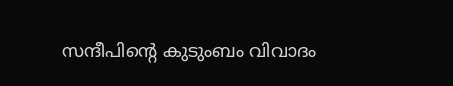സന്ദീപിന്റെ കുടുംബം വിവാദം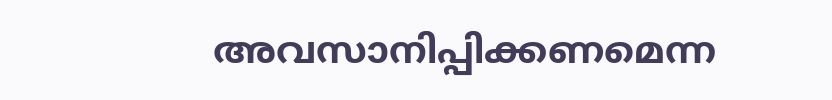അവസാനിപ്പിക്കണമെന്ന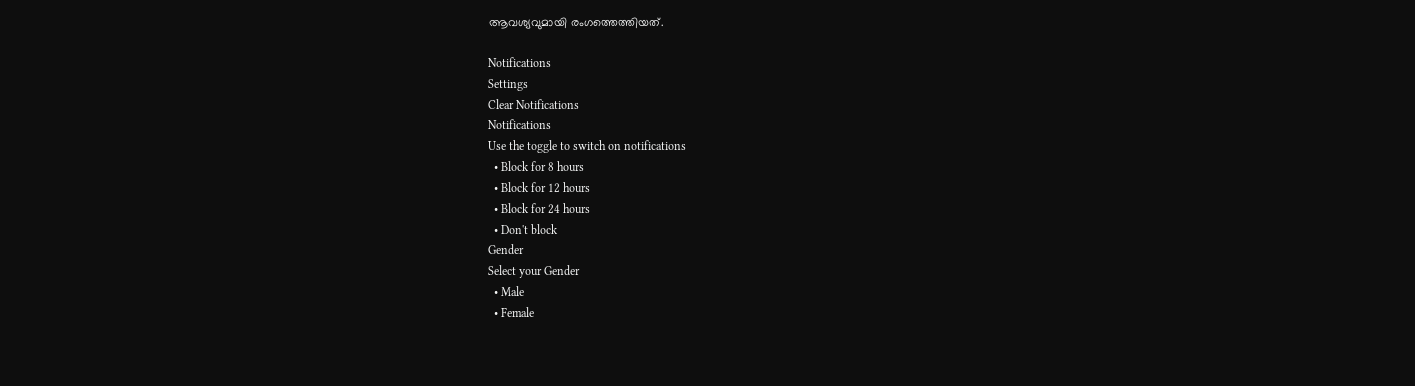ആവശ്യവുമായി രംഗത്തെത്തിയത്‌.

Notifications
Settings
Clear Notifications
Notifications
Use the toggle to switch on notifications
  • Block for 8 hours
  • Block for 12 hours
  • Block for 24 hours
  • Don't block
Gender
Select your Gender
  • Male
  • Female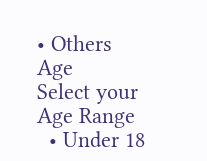• Others
Age
Select your Age Range
  • Under 18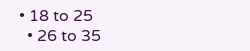• 18 to 25
  • 26 to 35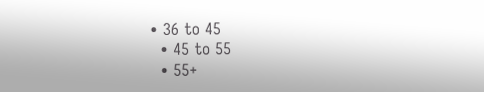• 36 to 45
  • 45 to 55
  • 55+